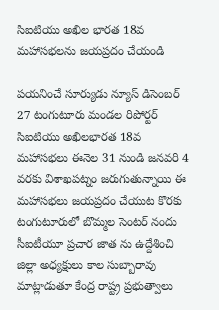సిఐటియు అఖిల భారత 18వ మహాసభలను జయప్రదం చేయండి

పయనించే సూర్యుడు న్యూస్ డిసెంబర్ 27 టంగుటూరు మండల రిపోర్టర్ సిఐటియు అఖిలభారత 18వ మహాసభలు ఈనెల 31 నుండి జనవరి 4 వరకు విశాఖపట్నం జరుగుతున్నాయి ఈ మహాసభలు జయప్రదం చేయుట కొరకు టంగుటూరులో బొమ్మల సెంటర్ నందు సీఐటీయూ ప్రచార జాత ను ఉద్దేశించి జిల్లా అధ్యక్షులు కాల సుబ్బారావు మాట్లాడుతూ కేంద్ర రాష్ట్ర ప్రభుత్వాలు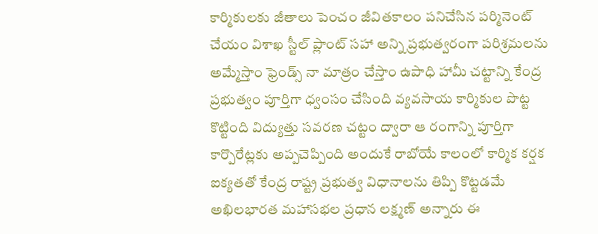కార్మికులకు జీతాలు పెంచం జీవితకాలం పనిచేసిన పర్మినెంట్ చేయం విశాఖ స్టీల్ ప్లాంట్ సహా అన్ని ప్రభుత్వరంగా పరిశ్రమలను అమ్మేస్తాం ఫ్రెండ్స్ నా మాత్రం చేస్తాం ఉపాధి హామీ చట్టాన్ని కేంద్ర ప్రభుత్వం పూర్తిగా ధ్వంసం చేసింది వ్యవసాయ కార్మికుల పొట్ట కొట్టింది విద్యుత్తు సవరణ చట్టం ద్వారా ఆ రంగాన్ని పూర్తిగా కార్పొరేట్లకు అప్పచెప్పింది అందుకే రాబోయే కాలంలో కార్మిక కర్షక ఐక్యతతో కేంద్ర రాష్ట్ర ప్రభుత్వ విధానాలను తిప్పి కొట్టడమే అఖిలభారత మహాసభల ప్రధాన లక్ష్మణ్ అన్నారు ఈ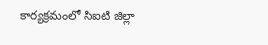కార్యక్రమంలో సిఐటి జిల్లా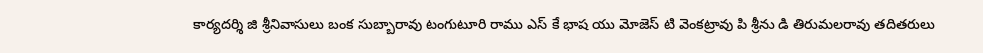కార్యదర్శి జి శ్రీనివాసులు బంక సుబ్బారావు టంగుటూరి రాము ఎస్ కే భాష యు మోజెస్ టి వెంకట్రావు పి శ్రీను డి తిరుమలరావు తదితరులు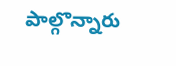పాల్గొన్నారు